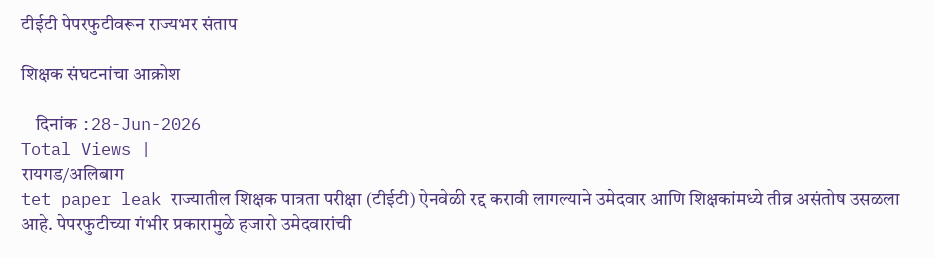टीईटी पेपरफुटीवरून राज्यभर संताप

शिक्षक संघटनांचा आक्रोश

    दिनांक :28-Jun-2026
Total Views |
रायगड/अलिबाग
tet paper leak राज्यातील शिक्षक पात्रता परीक्षा (टीईटी) ऐनवेळी रद्द करावी लागल्याने उमेदवार आणि शिक्षकांमध्ये तीव्र असंतोष उसळला आहे. पेपरफुटीच्या गंभीर प्रकारामुळे हजारो उमेदवारांची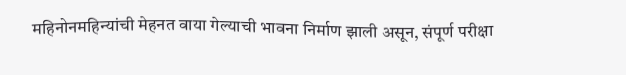महिनोनमहिन्यांची मेहनत वाया गेल्याची भावना निर्माण झाली असून, संपूर्ण परीक्षा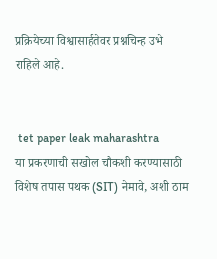प्रक्रियेच्या विश्वासार्हतेवर प्रश्नचिन्ह उभे राहिले आहे.


 tet paper leak maharashtra
या प्रकरणाची सखोल चौकशी करण्यासाठी विशेष तपास पथक (SIT) नेमावे, अशी ठाम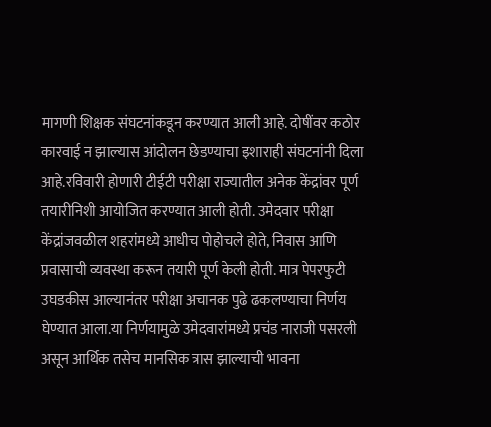मागणी शिक्षक संघटनांकडून करण्यात आली आहे. दोषींवर कठोर कारवाई न झाल्यास आंदोलन छेडण्याचा इशाराही संघटनांनी दिला आहे.रविवारी होणारी टीईटी परीक्षा राज्यातील अनेक केंद्रांवर पूर्ण तयारीनिशी आयोजित करण्यात आली होती. उमेदवार परीक्षा केंद्रांजवळील शहरांमध्ये आधीच पोहोचले होते, निवास आणि प्रवासाची व्यवस्था करून तयारी पूर्ण केली होती. मात्र पेपरफुटी उघडकीस आल्यानंतर परीक्षा अचानक पुढे ढकलण्याचा निर्णय घेण्यात आला.या निर्णयामुळे उमेदवारांमध्ये प्रचंड नाराजी पसरली असून आर्थिक तसेच मानसिक त्रास झाल्याची भावना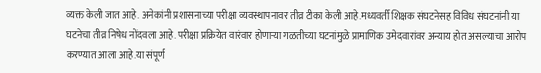व्यक्त केली जात आहे. अनेकांनी प्रशासनाच्या परीक्षा व्यवस्थापनावर तीव्र टीका केली आहे.मध्यवर्ती शिक्षक संघटनेसह विविध संघटनांनी या घटनेचा तीव्र निषेध नोंदवला आहे. परीक्षा प्रक्रियेत वारंवार होणाऱ्या गळतीच्या घटनांमुळे प्रामाणिक उमेदवारांवर अन्याय होत असल्याचा आरोप करण्यात आला आहे.या संपूर्ण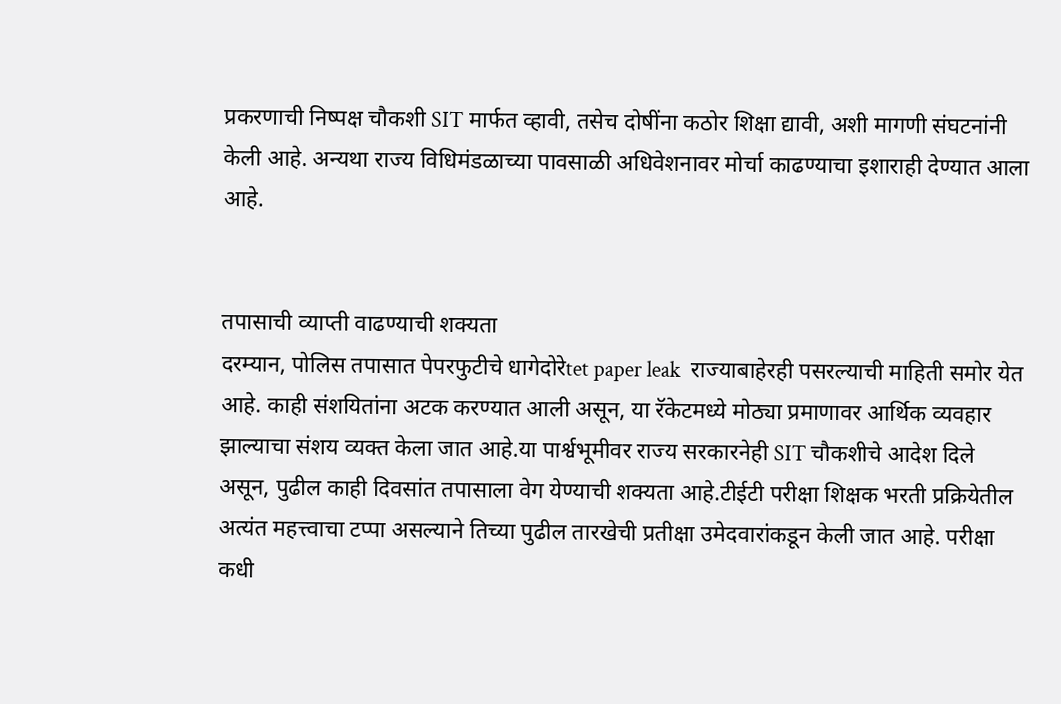प्रकरणाची निष्पक्ष चौकशी SIT मार्फत व्हावी, तसेच दोषींना कठोर शिक्षा द्यावी, अशी मागणी संघटनांनी केली आहे. अन्यथा राज्य विधिमंडळाच्या पावसाळी अधिवेशनावर मोर्चा काढण्याचा इशाराही देण्यात आला आहे.


तपासाची व्याप्ती वाढण्याची शक्यता
दरम्यान, पोलिस तपासात पेपरफुटीचे धागेदोरेtet paper leak  राज्याबाहेरही पसरल्याची माहिती समोर येत आहे. काही संशयितांना अटक करण्यात आली असून, या रॅकेटमध्ये मोठ्या प्रमाणावर आर्थिक व्यवहार झाल्याचा संशय व्यक्त केला जात आहे.या पार्श्वभूमीवर राज्य सरकारनेही SIT चौकशीचे आदेश दिले असून, पुढील काही दिवसांत तपासाला वेग येण्याची शक्यता आहे.टीईटी परीक्षा शिक्षक भरती प्रक्रियेतील अत्यंत महत्त्वाचा टप्पा असल्याने तिच्या पुढील तारखेची प्रतीक्षा उमेदवारांकडून केली जात आहे. परीक्षा कधी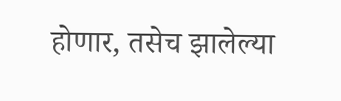होणार, तसेच झालेल्या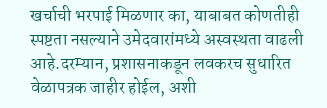खर्चाची भरपाई मिळणार का, याबाबत कोणतीही स्पष्टता नसल्याने उमेदवारांमध्ये अस्वस्थता वाढली आहे.दरम्यान, प्रशासनाकडून लवकरच सुधारित वेळापत्रक जाहीर होईल, अशी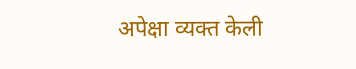अपेक्षा व्यक्त केली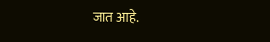जात आहे.